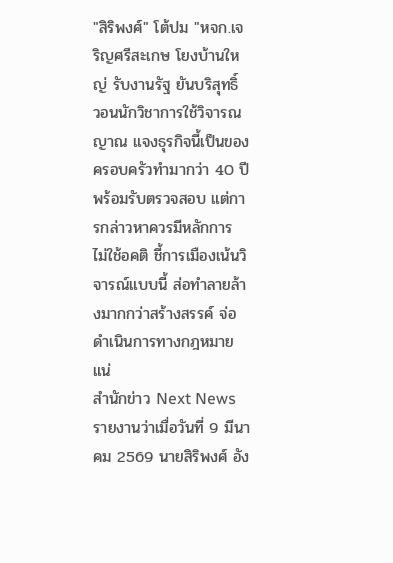"สิริพงศ์" โต้ปม "หจก.เจริญศรีสะเกษ โยงบ้านใหญ่ รับงานรัฐ ยันบริสุทธิ์ วอนนักวิชาการใช้วิจารณญาณ แจงธุรกิจนี้เป็นของครอบครัวทำมากว่า 40 ปี พร้อมรับตรวจสอบ แต่การกล่าวหาควรมีหลักการ ไม่ใช้อคติ ชี้การเมืองเน้นวิจารณ์แบบนี้ ส่อทำลายล้างมากกว่าสร้างสรรค์ จ่อดำเนินการทางกฎหมายแน่
สำนักข่าว Next News รายงานว่าเมื่อวันที่ 9 มีนาคม 2569 นายสิริพงศ์ อัง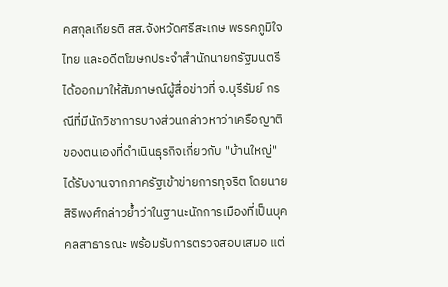คสกุลเกียรติ สส.จังหวัดศรีสะเกษ พรรคภูมิใจไทย และอดีตโฆษกประจำสำนักนายกรัฐมนตรี ได้ออกมาให้สัมภาษณ์ผู้สื่อข่าวที่ จ.บุรีรัมย์ กรณีที่มีนักวิชาการบางส่วนกล่าวหาว่าเครือญาติของตนเองที่ดำเนินธุรกิจเกี่ยวกับ "บ้านใหญ่" ได้รับงานจากภาครัฐเข้าข่ายการทุจริต โดยนายสิริพงศ์กล่าวย้ำว่าในฐานะนักการเมืองที่เป็นบุคคลสาธารณะ พร้อมรับการตรวจสอบเสมอ แต่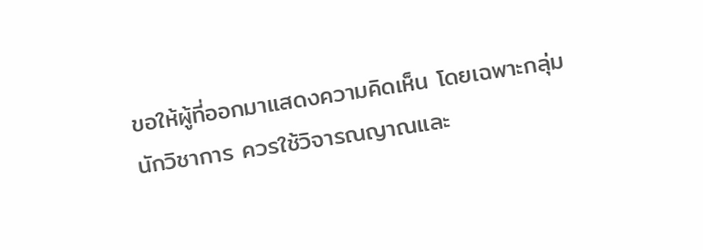ขอให้ผู้ที่ออกมาแสดงความคิดเห็น โดยเฉพาะกลุ่มนักวิชาการ ควรใช้วิจารณญาณและ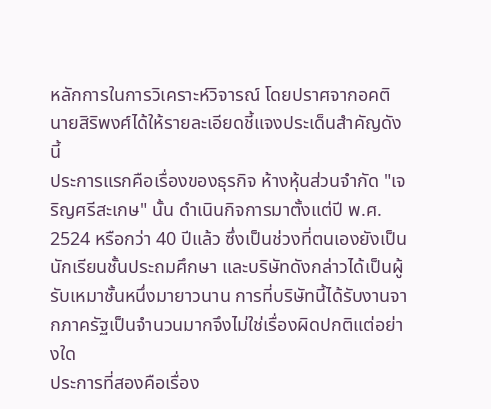หลักการในการวิเคราะห์วิจารณ์ โดยปราศจากอคติ
นายสิริพงศ์ได้ให้รายละเอียดชี้แจงประเด็นสำคัญดังนี้
ประการแรกคือเรื่องของธุรกิจ ห้างหุ้นส่วนจำกัด "เจริญศรีสะเกษ" นั้น ดำเนินกิจการมาตั้งแต่ปี พ.ศ. 2524 หรือกว่า 40 ปีแล้ว ซึ่งเป็นช่วงที่ตนเองยังเป็นนักเรียนชั้นประถมศึกษา และบริษัทดังกล่าวได้เป็นผู้รับเหมาชั้นหนึ่งมายาวนาน การที่บริษัทนี้ได้รับงานจากภาครัฐเป็นจำนวนมากจึงไม่ใช่เรื่องผิดปกติแต่อย่างใด
ประการที่สองคือเรื่อง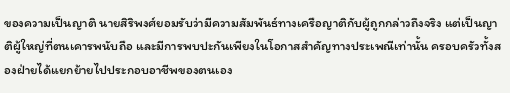ของความเป็นญาติ นายสิริพงศ์ยอมรับว่ามีความสัมพันธ์ทางเครือญาติกับผู้ถูกกล่าวถึงจริง แต่เป็นญาติผู้ใหญ่ที่ตนเคารพนับถือ และมีการพบปะกันเพียงในโอกาสสำคัญทางประเพณีเท่านั้น ครอบครัวทั้งสองฝ่ายได้แยกย้ายไปประกอบอาชีพของตนเอง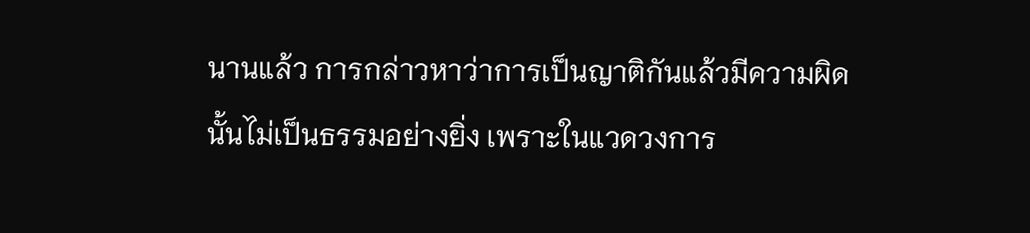นานแล้ว การกล่าวหาว่าการเป็นญาติกันแล้วมีความผิดนั้นไม่เป็นธรรมอย่างยิ่ง เพราะในแวดวงการ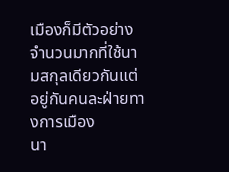เมืองก็มีตัวอย่างจำนวนมากที่ใช้นามสกุลเดียวกันแต่อยู่กันคนละฝ่ายทางการเมือง
นา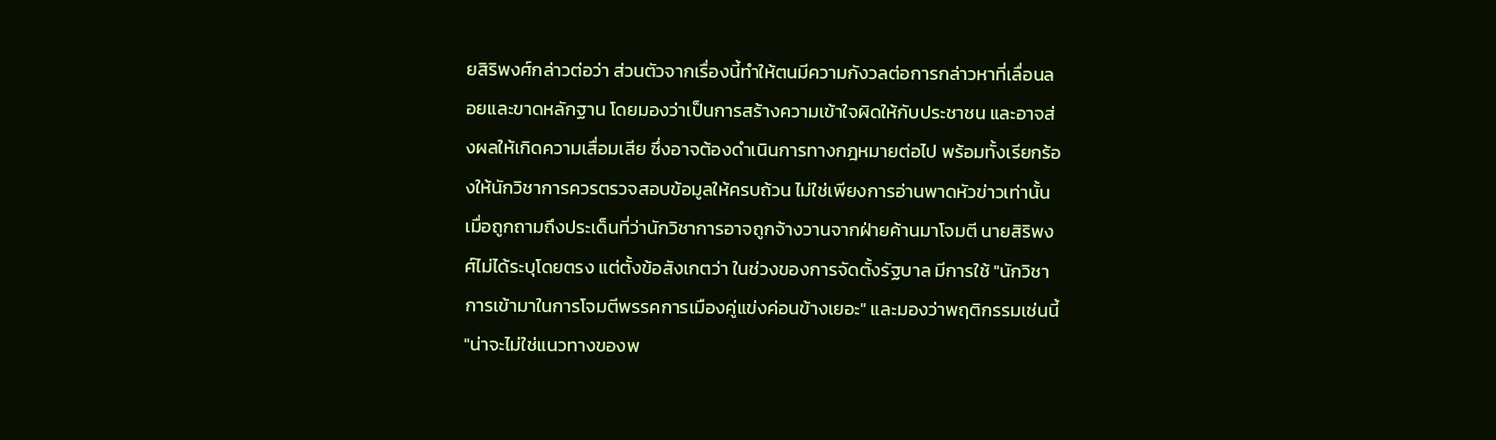ยสิริพงศ์กล่าวต่อว่า ส่วนตัวจากเรื่องนี้ทำให้ตนมีความกังวลต่อการกล่าวหาที่เลื่อนลอยและขาดหลักฐาน โดยมองว่าเป็นการสร้างความเข้าใจผิดให้กับประชาชน และอาจส่งผลให้เกิดความเสื่อมเสีย ซึ่งอาจต้องดำเนินการทางกฎหมายต่อไป พร้อมทั้งเรียกร้องให้นักวิชาการควรตรวจสอบข้อมูลให้ครบถ้วน ไม่ใช่เพียงการอ่านพาดหัวข่าวเท่านั้น
เมื่อถูกถามถึงประเด็นที่ว่านักวิชาการอาจถูกจ้างวานจากฝ่ายค้านมาโจมตี นายสิริพงศ์ไม่ได้ระบุโดยตรง แต่ตั้งข้อสังเกตว่า ในช่วงของการจัดตั้งรัฐบาล มีการใช้ "นักวิชาการเข้ามาในการโจมตีพรรคการเมืองคู่แข่งค่อนข้างเยอะ" และมองว่าพฤติกรรมเช่นนี้ "น่าจะไม่ใช่แนวทางของพ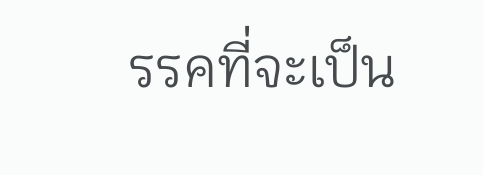รรคที่จะเป็น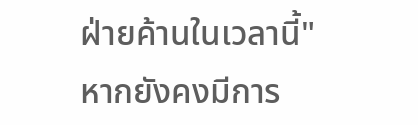ฝ่ายค้านในเวลานี้" หากยังคงมีการ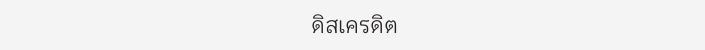ดิสเครดิต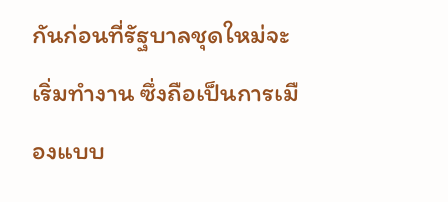กันก่อนที่รัฐบาลชุดใหม่จะเริ่มทำงาน ซึ่งถือเป็นการเมืองแบบ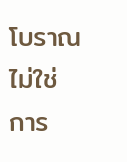โบราณ ไม่ใช่การ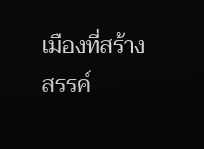เมืองที่สร้างสรรค์